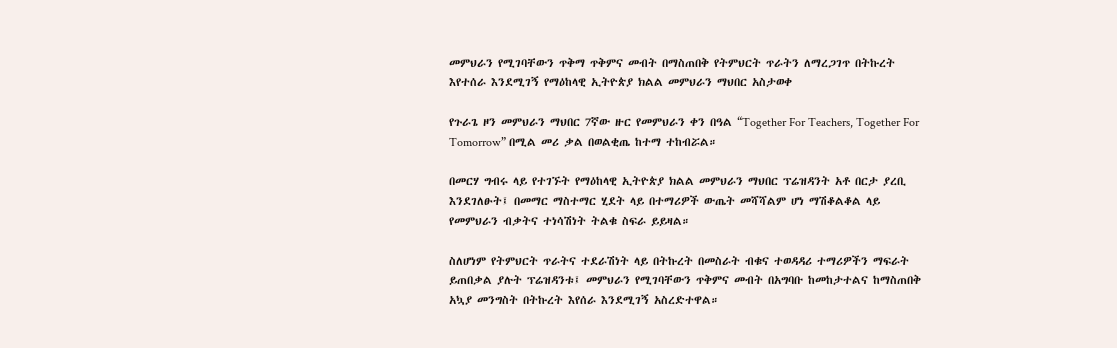መምህራን የሚገባቸውን ጥቅማ ጥቅምና መብት በማስጠበቅ የትምህርት ጥራትን ለማረጋገጥ በትኩረት እየተሰራ እንደሚገኝ የማዕከላዊ ኢትዮጵያ ክልል መምህራን ማህበር አስታወቀ

የጉራጌ ዞን መምህራን ማህበር 7ኛው ዙር የመምህራን ቀን በዓል “Together For Teachers, Together For Tomorrow” በሚል መሪ ቃል በወልቂጤ ከተማ ተከብሯል።

በመርሃ ግብሩ ላይ የተገኙት የማዕከላዊ ኢትዮጵያ ክልል መምህራን ማህበር ፕሬዝዳንት አቶ በርታ ያረቢ እንደገለፁት፤ በመማር ማስተማር ሂደት ላይ በተማሪዎች ውጤት መሻሻልም ሆነ ማሽቆልቆል ላይ የመምህራን ብቃትና ተነሳሽነት ትልቁ ስፍራ ይይዛል።

ስለሆነም የትምህርት ጥራትና ተደራሽነት ላይ በትኩረት በመስራት ብቁና ተወዳዳሪ ተማሪዎችን ማፍራት ይጠበቃል ያሉት ፕሬዝዳንቱ፤ መምህራን የሚገባቸውን ጥቅምና መብት በአግባቡ ከመከታተልና ከማስጠበቅ አኳያ መንግስት በትኩረት እየሰራ እንደሚገኝ አስረድተዋል።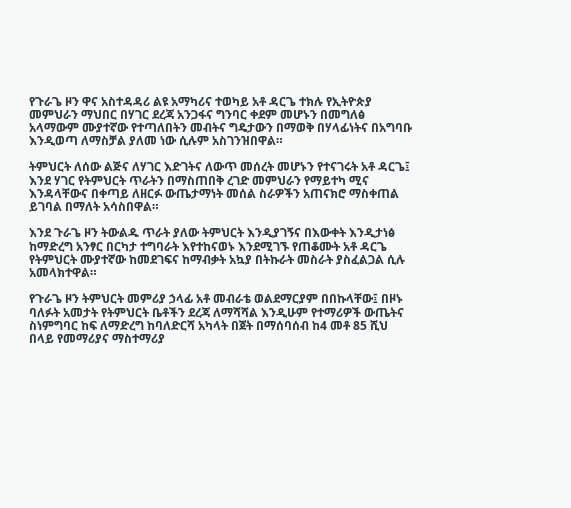የጉራጌ ዞን ዋና አስተዳዳሪ ልዩ አማካሪና ተወካይ አቶ ዳርጌ ተክሉ የኢትዮጵያ መምህራን ማህበር በሃገር ደረጃ አንጋፋና ግንባር ቀደም መሆኑን በመግለፅ አላማውም ሙያተኛው የተጣለበትን መብትና ግዴታውን በማወቅ በሃላፊነትና በአግባቡ እንዲወጣ ለማስቻል ያለመ ነው ሲሉም አስገንዝበዋል።

ትምህርት ለሰው ልጅና ለሃገር እድገትና ለውጥ መሰረት መሆኑን የተናገሩት አቶ ዳርጌ፤ እንደ ሃገር የትምህርት ጥራትን በማስጠበቅ ረገድ መምህራን የማይተካ ሚና እንዳላቸውና በቀጣይ ለዘርፉ ውጤታማነት መሰል ስራዎችን አጠናክሮ ማስቀጠል ይገባል በማለት አሳስበዋል።

እንደ ጉራጌ ዞን ትውልዱ ጥራት ያለው ትምህርት እንዲያገኝና በእውቀት እንዲታነፅ ከማድረግ አንፃር በርካታ ተግባራት እየተከናወኑ እንደሚገኙ የጠቆሙት አቶ ዳርጌ የትምህርት ሙያተኛው ከመደገፍና ከማብቃት አኳያ በትኩራት መስራት ያስፈልጋል ሲሉ አመላክተዋል።

የጉራጌ ዞን ትምህርት መምሪያ ኃላፊ አቶ መብራቴ ወልደማርያም በበኩላቸው፤ በዞኑ ባለፉት አመታት የትምህርት ቤቶችን ደረጃ ለማሻሻል እንዲሁም የተማሪዎች ውጤትና ስነምግባር ከፍ ለማድረግ ከባለድርሻ አካላት በጀት በማሰባሰብ ከ4 መቶ 85 ሺህ በላይ የመማሪያና ማስተማሪያ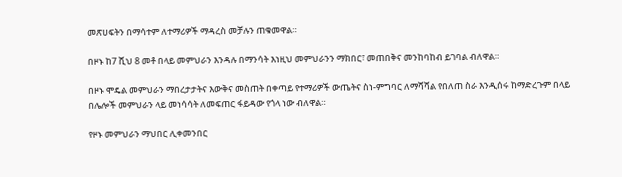መጽሀፍትን በማሳተም ለተማሪዎች ማዳረስ መቻሉን ጠቁመዋል።

በዞኑ ከ7 ሺህ 8 መቶ በላይ መምህራን እንዳሉ በማንሳት እነዚህ መምህራንን ማክበር፣ መጠበቅና መንከባከብ ይገባል ብለዋል።

በዞኑ ሞዴል መምህራን ማበረታታትና እውቅና መስጠት በቀጣይ የተማሪዎች ውጤትና ስነ-ምግባር ለማሻሻል የበለጠ ስራ እንዲሰሩ ከማድረጉም በላይ በሌሎች መምህራን ላይ መነሳሳት ለመፍጠር ፋይዳው የጎላ ነው ብለዋል።

የዞኑ መምህራን ማህበር ሊቀመንበር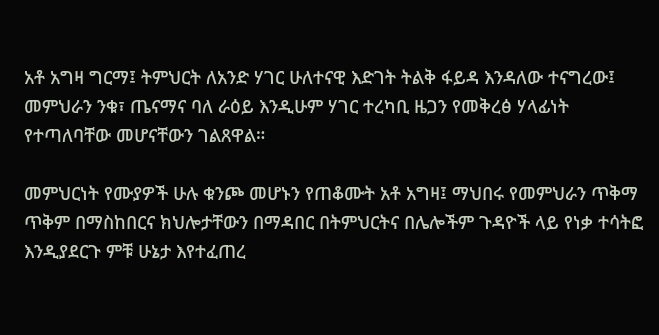አቶ አግዛ ግርማ፤ ትምህርት ለአንድ ሃገር ሁለተናዊ እድገት ትልቅ ፋይዳ እንዳለው ተናግረው፤ መምህራን ንቁ፣ ጤናማና ባለ ራዕይ እንዲሁም ሃገር ተረካቢ ዜጋን የመቅረፅ ሃላፊነት የተጣለባቸው መሆናቸውን ገልጸዋል።

መምህርነት የሙያዎች ሁሉ ቁንጮ መሆኑን የጠቆሙት አቶ አግዛ፤ ማህበሩ የመምህራን ጥቅማ ጥቅም በማስከበርና ክህሎታቸውን በማዳበር በትምህርትና በሌሎችም ጉዳዮች ላይ የነቃ ተሳትፎ እንዲያደርጉ ምቹ ሁኔታ እየተፈጠረ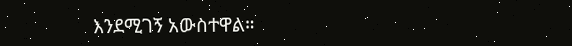እንደሚገኝ አውስተዋል።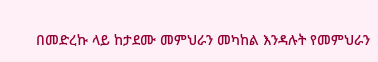በመድረኩ ላይ ከታደሙ መምህራን መካከል እንዳሉት የመምህራን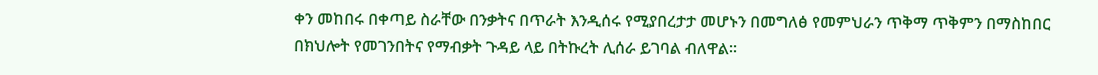ቀን መከበሩ በቀጣይ ስራቸው በንቃትና በጥራት እንዲሰሩ የሚያበረታታ መሆኑን በመግለፅ የመምህራን ጥቅማ ጥቅምን በማስከበር በክህሎት የመገንበትና የማብቃት ጉዳይ ላይ በትኩረት ሊሰራ ይገባል ብለዋል።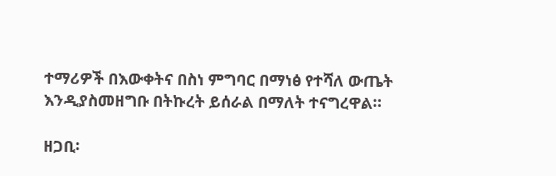ተማሪዎች በእውቀትና በስነ ምግባር በማነፅ የተሻለ ውጤት እንዲያስመዘግቡ በትኩረት ይሰራል በማለት ተናግረዋል።

ዘጋቢ፡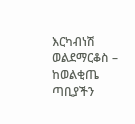እርካብነሽ ወልደማርቆስ – ከወልቂጤ ጣቢያችን